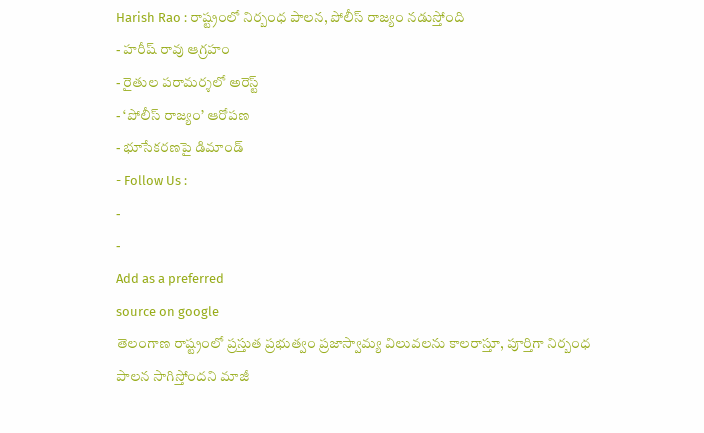Harish Rao : రాష్ట్రంలో నిర్బంధ పాలన, పోలీస్ రాజ్యం నడుస్తోంది
- హరీష్ రావు ఆగ్రహం
- రైతుల పరామర్శలో అరెస్ట్
- ‘పోలీస్ రాజ్యం’ ఆరోపణ
- భూసేకరణపై డిమాండ్
- Follow Us :
-
-
Add as a preferred
source on google
తెలంగాణ రాష్ట్రంలో ప్రస్తుత ప్రభుత్వం ప్రజాస్వామ్య విలువలను కాలరాస్తూ, పూర్తిగా నిర్బంధ పాలన సాగిస్తోందని మాజీ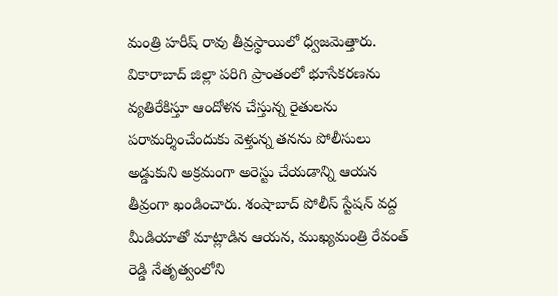మంత్రి హరీష్ రావు తీవ్రస్థాయిలో ధ్వజమెత్తారు. వికారాబాద్ జిల్లా పరిగి ప్రాంతంలో భూసేకరణను వ్యతిరేకిస్తూ ఆందోళన చేస్తున్న రైతులను పరామర్శించేందుకు వెళ్తున్న తనను పోలీసులు అడ్డుకుని అక్రమంగా అరెస్టు చేయడాన్ని ఆయన తీవ్రంగా ఖండించారు. శంషాబాద్ పోలీస్ స్టేషన్ వద్ద మీడియాతో మాట్లాడిన ఆయన, ముఖ్యమంత్రి రేవంత్ రెడ్డి నేతృత్వంలోని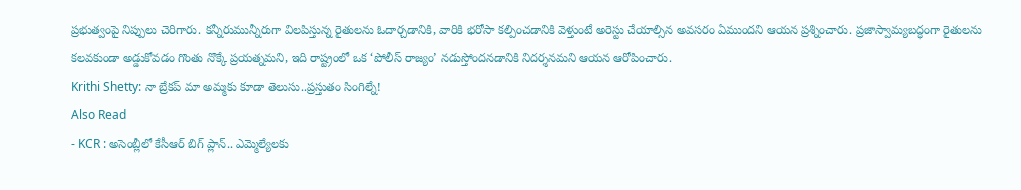ప్రభుత్వంపై నిప్పులు చెరిగారు. కన్నీరుమున్నీరుగా విలపిస్తున్న రైతులను ఓదార్చడానికి, వారికి భరోసా కల్పించడానికి వెళ్తుంటే అరెస్టు చేయాల్సిన అవసరం ఏముందని ఆయన ప్రశ్నించారు. ప్రజాస్వామ్యబద్ధంగా రైతులను కలవకుండా అడ్డుకోవడం గొంతు నొక్కే ప్రయత్నమని, ఇది రాష్ట్రంలో ఒక ‘పోలీస్ రాజ్యం’ నడుస్తోందనడానికి నిదర్శనమని ఆయన ఆరోపించారు.
Krithi Shetty: నా బ్రేకప్ మా అమ్మకు కూడా తెలుసు..ప్రస్తుతం సింగిల్నే!
Also Read
- KCR : అసెంబ్లీలో కేసీఆర్ బిగ్ ప్లాన్.. ఎమ్మెల్యేలకు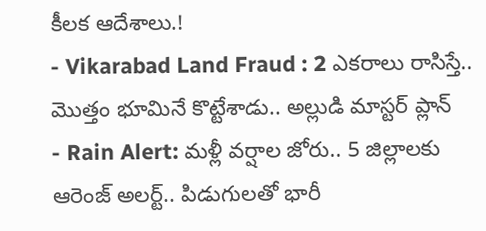కీలక ఆదేశాలు.!
- Vikarabad Land Fraud : 2 ఎకరాలు రాసిస్తే.. మొత్తం భూమినే కొట్టేశాడు.. అల్లుడి మాస్టర్ ప్లాన్
- Rain Alert: మళ్లీ వర్షాల జోరు.. 5 జిల్లాలకు ఆరెంజ్ అలర్ట్.. పిడుగులతో భారీ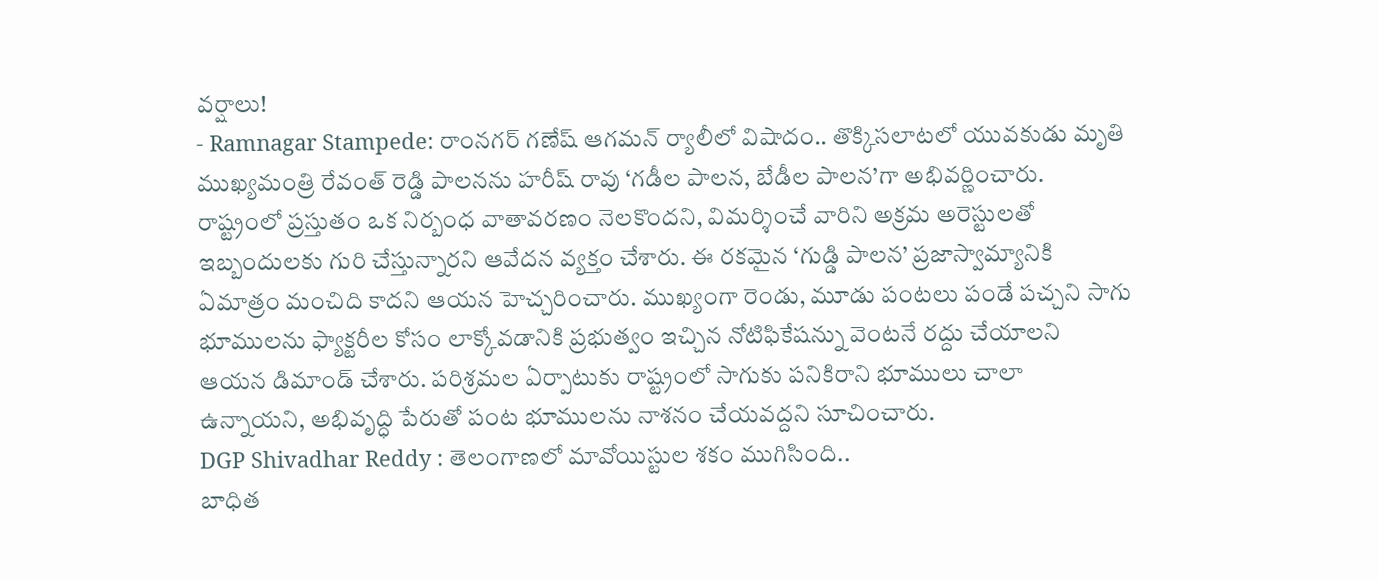వర్షాలు!
- Ramnagar Stampede: రాంనగర్ గణేష్ ఆగమన్ ర్యాలీలో విషాదం.. తొక్కిసలాటలో యువకుడు మృతి
ముఖ్యమంత్రి రేవంత్ రెడ్డి పాలనను హరీష్ రావు ‘గడీల పాలన, బేడీల పాలన’గా అభివర్ణించారు. రాష్ట్రంలో ప్రస్తుతం ఒక నిర్బంధ వాతావరణం నెలకొందని, విమర్శించే వారిని అక్రమ అరెస్టులతో ఇబ్బందులకు గురి చేస్తున్నారని ఆవేదన వ్యక్తం చేశారు. ఈ రకమైన ‘గుడ్డి పాలన’ ప్రజాస్వామ్యానికి ఏమాత్రం మంచిది కాదని ఆయన హెచ్చరించారు. ముఖ్యంగా రెండు, మూడు పంటలు పండే పచ్చని సాగు భూములను ఫ్యాక్టరీల కోసం లాక్కోవడానికి ప్రభుత్వం ఇచ్చిన నోటిఫికేషన్ను వెంటనే రద్దు చేయాలని ఆయన డిమాండ్ చేశారు. పరిశ్రమల ఏర్పాటుకు రాష్ట్రంలో సాగుకు పనికిరాని భూములు చాలా ఉన్నాయని, అభివృద్ధి పేరుతో పంట భూములను నాశనం చేయవద్దని సూచించారు.
DGP Shivadhar Reddy : తెలంగాణలో మావోయిస్టుల శకం ముగిసింది..
బాధిత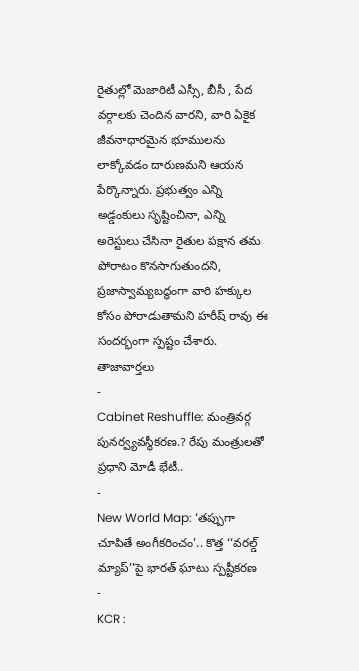రైతుల్లో మెజారిటీ ఎస్సీ, బీసీ , పేద వర్గాలకు చెందిన వారని, వారి ఏకైక జీవనాధారమైన భూములను లాక్కోవడం దారుణమని ఆయన పేర్కొన్నారు. ప్రభుత్వం ఎన్ని అడ్డంకులు సృష్టించినా, ఎన్ని అరెస్టులు చేసినా రైతుల పక్షాన తమ పోరాటం కొనసాగుతుందని, ప్రజాస్వామ్యబద్ధంగా వారి హక్కుల కోసం పోరాడుతామని హరీష్ రావు ఈ సందర్భంగా స్పష్టం చేశారు.
తాజావార్తలు
-
Cabinet Reshuffle: మంత్రివర్గ పునర్వ్యవస్థీకరణ.? రేపు మంత్రులతో ప్రధాని మోడీ భేటీ..
-
New World Map: ‘తప్పుగా చూపితే అంగీకరించం’.. కొత్త ‘‘వరల్డ్ మ్యాప్’’పై భారత్ ఘాటు స్పష్టీకరణ
-
KCR :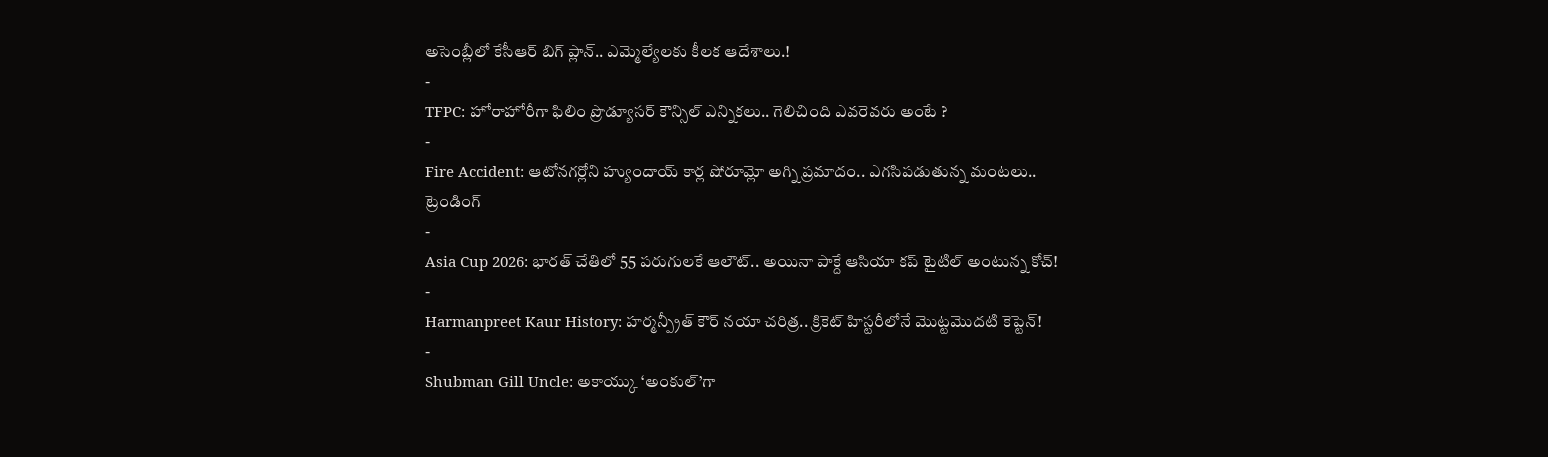అసెంబ్లీలో కేసీఆర్ బిగ్ ప్లాన్.. ఎమ్మెల్యేలకు కీలక ఆదేశాలు.!
-
TFPC: హోరాహోరీగా ఫిలిం ప్రొడ్యూసర్ కౌన్సిల్ ఎన్నికలు.. గెలిచింది ఎవరెవరు అంటే ?
-
Fire Accident: ఆటోనగర్లోని హ్యుందాయ్ కార్ల షోరూమ్లో అగ్ని ప్రమాదం.. ఎగసిపడుతున్న మంటలు..
ట్రెండింగ్
-
Asia Cup 2026: భారత్ చేతిలో 55 పరుగులకే ఆలౌట్.. అయినా పాక్దే ఆసియా కప్ టైటిల్ అంటున్న కోచ్!
-
Harmanpreet Kaur History: హర్మన్ప్రీత్ కౌర్ నయా చరిత్ర.. క్రికెట్ హిస్టరీలోనే మొట్టమొదటి కెప్టెన్!
-
Shubman Gill Uncle: అకాయ్కు ‘అంకుల్’గా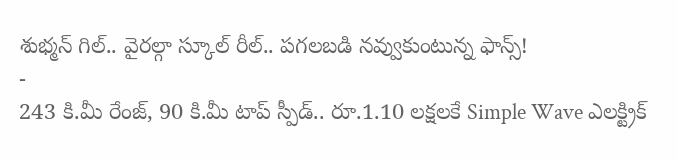శుభ్మన్ గిల్.. వైరల్గా స్కూల్ రీల్.. పగలబడి నవ్వుకుంటున్న ఫాన్స్!
-
243 కి.మీ రేంజ్, 90 కి.మీ టాప్ స్పీడ్.. రూ.1.10 లక్షలకే Simple Wave ఎలక్ట్రిక్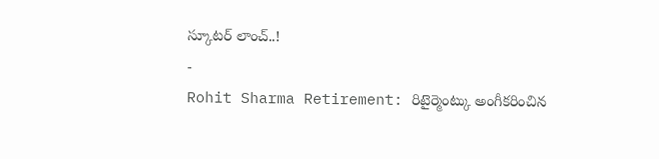స్కూటర్ లాంచ్..!
-
Rohit Sharma Retirement: రిటైర్మెంట్కు అంగీకరించిన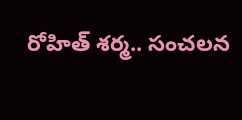రోహిత్ శర్మ.. సంచలన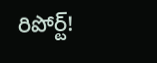రిపోర్ట్!